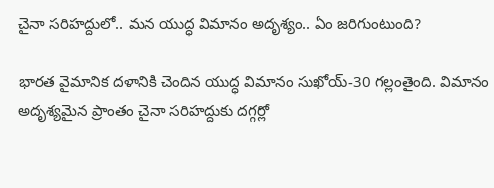చైనా సరిహద్దులో.. మన యుద్ధ విమానం అదృశ్యం.. ఏం జరిగుంటుంది?

భారత వైమానిక దళానికి చెందిన యుద్ధ విమానం సుఖోయ్‌-30 గల్లంతైంది. విమానం అదృశ్యమైన ప్రాంతం చైనా సరిహద్దుకు దగ్గర్లో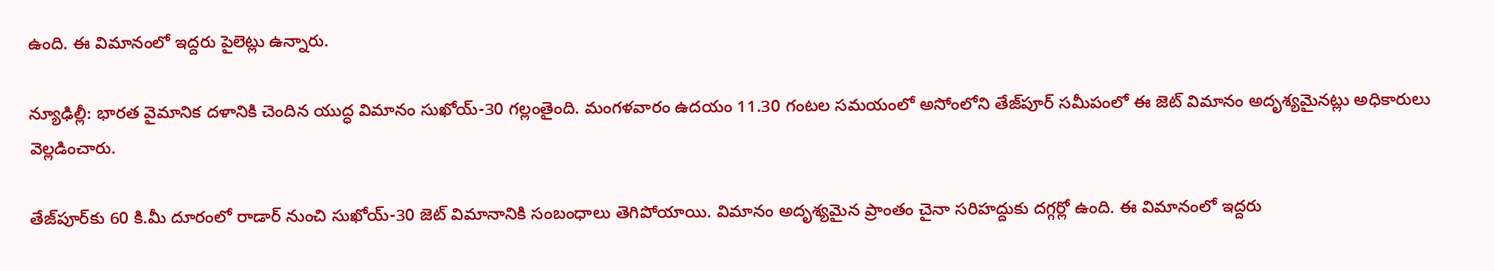ఉంది. ఈ విమానంలో ఇద్దరు పైలెట్లు ఉన్నారు.

న్యూఢిల్లీ: భారత వైమానిక దళానికి చెందిన యుద్ధ విమానం సుఖోయ్‌-30 గల్లంతైంది. మంగళవారం ఉదయం 11.30 గంటల సమయంలో అసోంలోని తేజ్‌పూర్‌ సమీపంలో ఈ జెట్‌ విమానం అదృశ్యమైనట్లు అధికారులు వెల్లడించారు.

తేజ్‌పూర్‌కు 60 కి.మీ దూరంలో రాడార్‌ నుంచి సుఖోయ్‌-30 జెట్‌ విమానానికి సంబంధాలు తెగిపోయాయి. విమానం అదృశ్యమైన ప్రాంతం చైనా సరిహద్దుకు దగ్గర్లో ఉంది. ఈ విమానంలో ఇద్దరు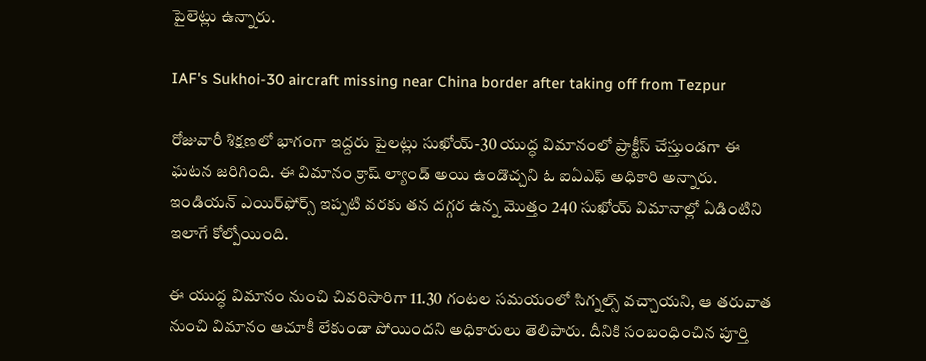పైలెట్లు ఉన్నారు.

IAF's Sukhoi-30 aircraft missing near China border after taking off from Tezpur

రోజువారీ శిక్ష‌ణ‌లో భాగంగా ఇద్ద‌రు పైల‌ట్లు సుఖోయ్‌-30 యుద్ధ విమానంలో ప్రాక్టీస్ చేస్తుండ‌గా ఈ ఘ‌ట‌న జ‌రిగింది. ఈ విమానం క్రాష్ ల్యాండ్ అయి ఉండొచ్చ‌ని ఓ ఐఏఎఫ్ అధికారి అన్నారు. ఇండియ‌న్ ఎయిర్‌ఫోర్స్ ఇప్పటి వరకు తన ద‌గ్గ‌ర ఉన్న మొత్తం 240 సుఖోయ్ విమానాల్లో ఏడింటిని ఇలాగే కోల్పోయింది.

ఈ యుద్ధ విమానం నుంచి చివరిసారిగా 11.30 గంటల సమయంలో సిగ్నల్స్‌ వచ్చాయని, ఆ తరువాత నుంచి విమానం ఆచూకీ లేకుండా పోయిందని అధికారులు తెలిపారు. దీనికి సంబంధించిన పూర్తి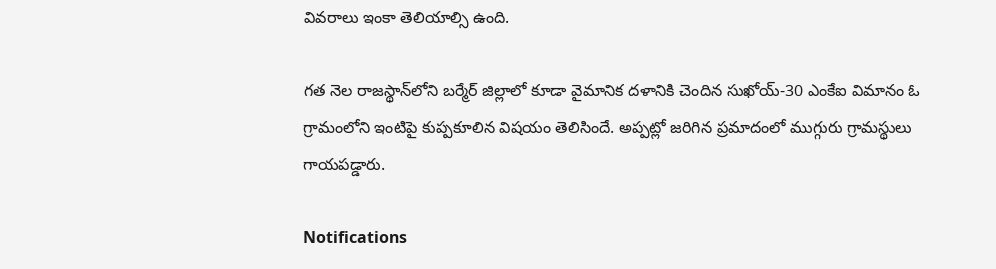వివరాలు ఇంకా తెలియాల్సి ఉంది.

గత నెల రాజస్థాన్‌లోని బర్మేర్‌ జిల్లాలో కూడా వైమానిక దళానికి చెందిన సుఖోయ్‌-30 ఎంకేఐ విమానం ఓ గ్రామంలోని ఇంటిపై కుప్పకూలిన విషయం తెలిసిందే. అప్పట్లో జరిగిన ప్రమాదంలో ముగ్గురు గ్రామస్థులు గాయపడ్డారు.

Notifications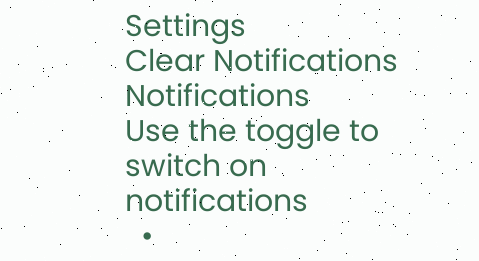Settings
Clear Notifications
Notifications
Use the toggle to switch on notifications
  •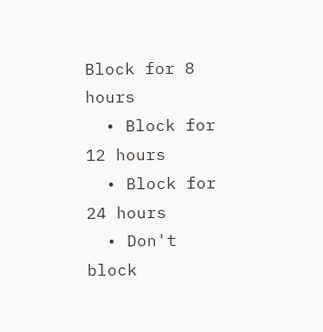Block for 8 hours
  • Block for 12 hours
  • Block for 24 hours
  • Don't block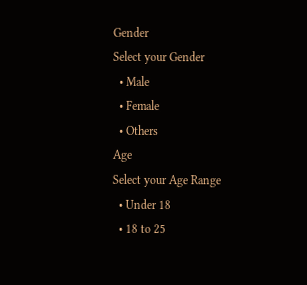Gender
Select your Gender
  • Male
  • Female
  • Others
Age
Select your Age Range
  • Under 18
  • 18 to 25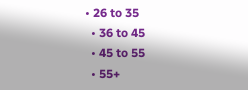• 26 to 35
  • 36 to 45
  • 45 to 55
  • 55+